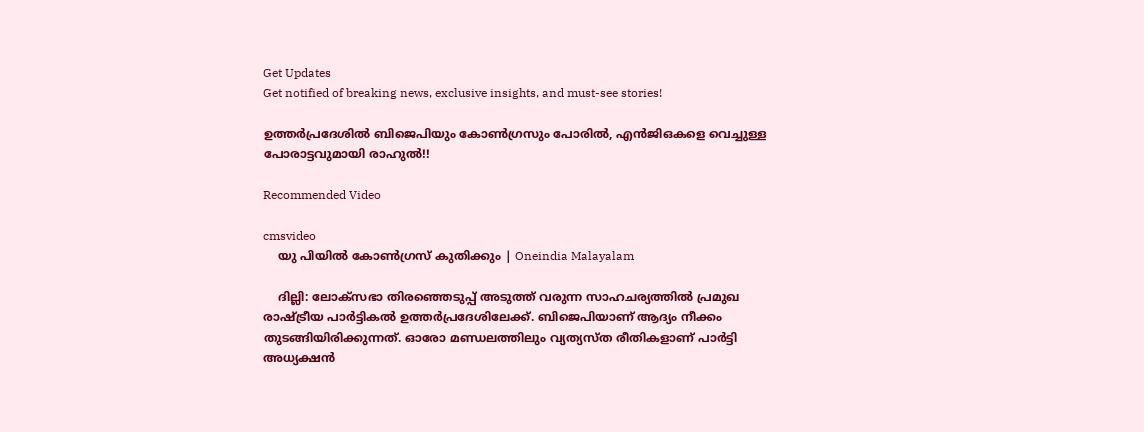Get Updates
Get notified of breaking news, exclusive insights, and must-see stories!

ഉത്തര്‍പ്രദേശില്‍ ബിജെപിയും കോണ്‍ഗ്രസും പോരില്‍, എന്‍ജിഒകളെ വെച്ചുള്ള പോരാട്ടവുമായി രാഹുല്‍!!

Recommended Video

cmsvideo
    യു പിയിൽ കോൺഗ്രസ് കുതിക്കും | Oneindia Malayalam

    ദില്ലി: ലോക്‌സഭാ തിരഞ്ഞെടുപ്പ് അടുത്ത് വരുന്ന സാഹചര്യത്തില്‍ പ്രമുഖ രാഷ്ട്രീയ പാര്‍ട്ടികല്‍ ഉത്തര്‍പ്രദേശിലേക്ക്. ബിജെപിയാണ് ആദ്യം നീക്കം തുടങ്ങിയിരിക്കുന്നത്. ഓരോ മണ്ഡലത്തിലും വ്യത്യസ്ത രീതികളാണ് പാര്‍ട്ടി അധ്യക്ഷന്‍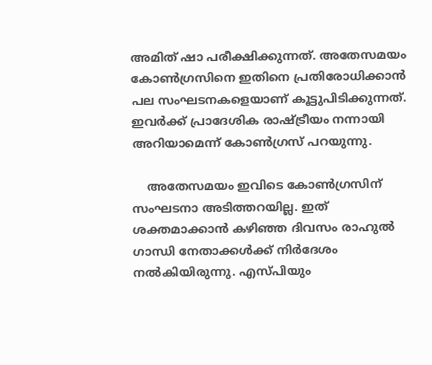അമിത് ഷാ പരീക്ഷിക്കുന്നത്. അതേസമയം കോണ്‍ഗ്രസിനെ ഇതിനെ പ്രതിരോധിക്കാന്‍ പല സംഘടനകളെയാണ് കൂട്ടുപിടിക്കുന്നത്. ഇവര്‍ക്ക് പ്രാദേശിക രാഷ്ട്രീയം നന്നായി അറിയാമെന്ന് കോണ്‍ഗ്രസ് പറയുന്നു.

    അതേസമയം ഇവിടെ കോണ്‍ഗ്രസിന് സംഘടനാ അടിത്തറയില്ല. ഇത് ശക്തമാക്കാന്‍ കഴിഞ്ഞ ദിവസം രാഹുല്‍ ഗാന്ധി നേതാക്കള്‍ക്ക് നിര്‍ദേശം നല്‍കിയിരുന്നു. എസ്പിയും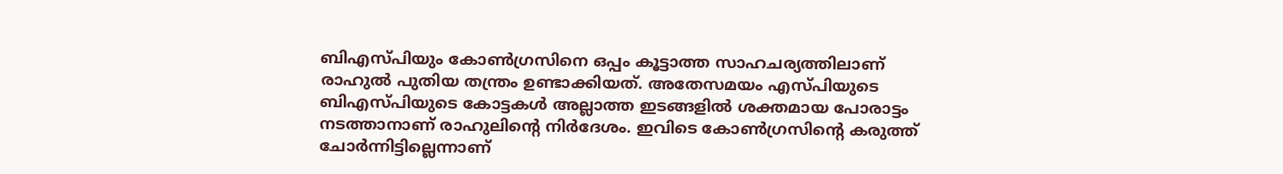ബിഎസ്പിയും കോണ്‍ഗ്രസിനെ ഒപ്പം കൂട്ടാത്ത സാഹചര്യത്തിലാണ് രാഹുല്‍ പുതിയ തന്ത്രം ഉണ്ടാക്കിയത്. അതേസമയം എസ്പിയുടെ ബിഎസ്പിയുടെ കോട്ടകള്‍ അല്ലാത്ത ഇടങ്ങളില്‍ ശക്തമായ പോരാട്ടം നടത്താനാണ് രാഹുലിന്റെ നിര്‍ദേശം. ഇവിടെ കോണ്‍ഗ്രസിന്റെ കരുത്ത് ചോര്‍ന്നിട്ടില്ലെന്നാണ്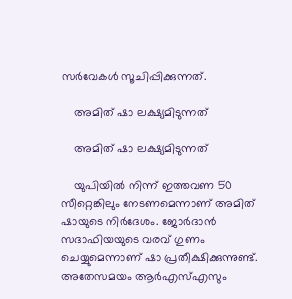സര്‍വേകള്‍ സൂചിപ്പിക്കുന്നത്.

    അമിത് ഷാ ലക്ഷ്യമിടുന്നത്

    അമിത് ഷാ ലക്ഷ്യമിടുന്നത്

    യുപിയില്‍ നിന്ന് ഇത്തവണ 50 സീറ്റെങ്കിലും നേടണമെന്നാണ് അമിത് ഷായുടെ നിര്‍ദേശം. ജോര്‍ദാന്‍ സദാഫിയയുടെ വരവ് ഗുണം ചെയ്യുമെന്നാണ് ഷാ പ്രതീക്ഷിക്കുന്നുണ്ട്. അതേസമയം ആര്‍എസ്എസും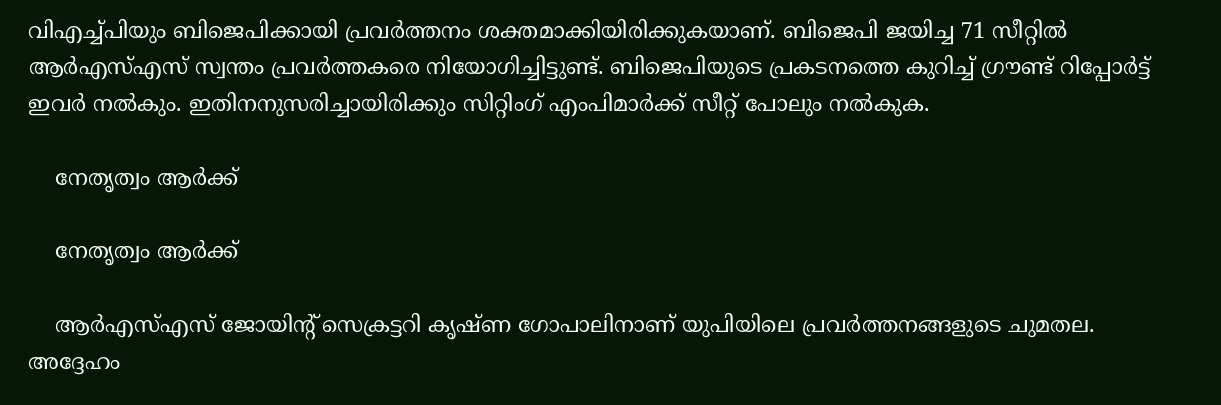വിഎച്ച്പിയും ബിജെപിക്കായി പ്രവര്‍ത്തനം ശക്തമാക്കിയിരിക്കുകയാണ്. ബിജെപി ജയിച്ച 71 സീറ്റില്‍ ആര്‍എസ്എസ് സ്വന്തം പ്രവര്‍ത്തകരെ നിയോഗിച്ചിട്ടുണ്ട്. ബിജെപിയുടെ പ്രകടനത്തെ കുറിച്ച് ഗ്രൗണ്ട് റിപ്പോര്‍ട്ട് ഇവര്‍ നല്‍കും. ഇതിനനുസരിച്ചായിരിക്കും സിറ്റിംഗ് എംപിമാര്‍ക്ക് സീറ്റ് പോലും നല്‍കുക.

    നേതൃത്വം ആര്‍ക്ക്

    നേതൃത്വം ആര്‍ക്ക്

    ആര്‍എസ്എസ് ജോയിന്റ് സെക്രട്ടറി കൃഷ്ണ ഗോപാലിനാണ് യുപിയിലെ പ്രവര്‍ത്തനങ്ങളുടെ ചുമതല. അദ്ദേഹം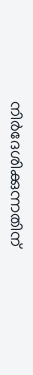നിര്‍ദേശിക്കുന്നതിന്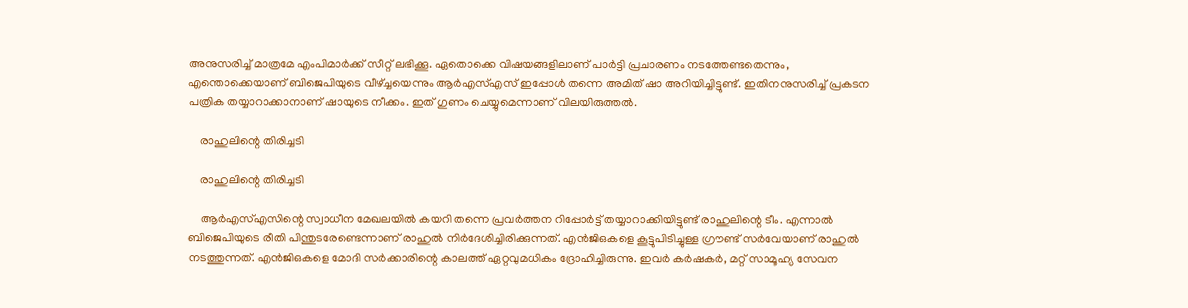അനുസരിച്ച് മാത്രമേ എംപിമാര്‍ക്ക് സീറ്റ് ലഭിക്കൂ. ഏതൊക്കെ വിഷയങ്ങളിലാണ് പാര്‍ട്ടി പ്രചാരണം നടത്തേണ്ടതെന്നും, എന്തൊക്കെയാണ് ബിജെപിയുടെ വീഴ്ച്ചയെന്നും ആര്‍എസ്എസ് ഇപ്പോള്‍ തന്നെ അമിത് ഷാ അറിയിച്ചിട്ടുണ്ട്. ഇതിനനുസരിച്ച് പ്രകടന പത്രിക തയ്യാറാക്കാനാണ് ഷായുടെ നീക്കം. ഇത് ഗുണം ചെയ്യുമെന്നാണ് വിലയിരുത്തല്‍.

    രാഹുലിന്റെ തിരിച്ചടി

    രാഹുലിന്റെ തിരിച്ചടി

    ആര്‍എസ്എസിന്റെ സ്വാധീന മേഖലയില്‍ കയറി തന്നെ പ്രവര്‍ത്തന റിപ്പോര്‍ട്ട് തയ്യാറാക്കിയിട്ടുണ്ട് രാഹുലിന്റെ ടീം. എന്നാല്‍ ബിജെപിയുടെ രീതി പിന്തുടരേണ്ടെന്നാണ് രാഹുല്‍ നിര്‍ദേശിച്ചിരിക്കുന്നത്. എന്‍ജിഒകളെ കൂട്ടുപിടിച്ചുള്ള ഗ്രൗണ്ട് സര്‍വേയാണ് രാഹുല്‍ നടത്തുന്നത്. എന്‍ജിഒകളെ മോദി സര്‍ക്കാരിന്റെ കാലത്ത് ഏറ്റവുമധികം ദ്രോഹിച്ചിരുന്നു. ഇവര്‍ കര്‍ഷകര്‍, മറ്റ് സാമൂഹ്യ സേവന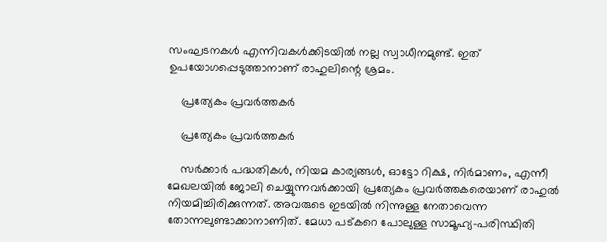സംഘടനകള്‍ എന്നിവകള്‍ക്കിടയില്‍ നല്ല സ്വാധീനമുണ്ട്. ഇത് ഉപയോഗപ്പെടുത്താനാണ് രാഹുലിന്റെ ശ്രമം.

    പ്രത്യേകം പ്രവര്‍ത്തകര്‍

    പ്രത്യേകം പ്രവര്‍ത്തകര്‍

    സര്‍ക്കാര്‍ പദ്ധതികള്‍, നിയമ കാര്യങ്ങള്‍, ഓട്ടോ റിക്ഷ, നിര്‍മാണം, എന്നീ മേഖലയില്‍ ജോലി ചെയ്യുന്നവര്‍ക്കായി പ്രത്യേകം പ്രവര്‍ത്തകരെയാണ് രാഹുല്‍ നിയമിച്ചിരിക്കുന്നത്. അവരുടെ ഇടയില്‍ നിന്നുള്ള നേതാവെന്ന തോന്നലുണ്ടാക്കാനാണിത്. മേധാ പട്കറെ പോലുള്ള സാമൂഹ്യ-പരിസ്ഥിതി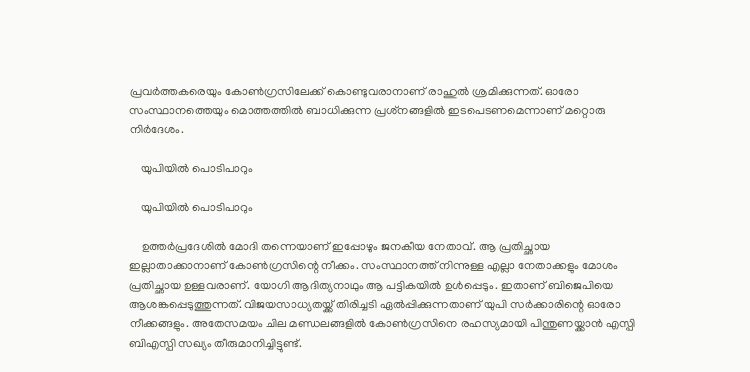പ്രവര്‍ത്തകരെയും കോണ്‍ഗ്രസിലേക്ക് കൊണ്ടുവരാനാണ് രാഹുല്‍ ശ്രമിക്കുന്നത്. ഓരോ സംസ്ഥാനത്തെയും മൊത്തത്തില്‍ ബാധിക്കുന്ന പ്രശ്‌നങ്ങളില്‍ ഇടപെടണമെന്നാണ് മറ്റൊരു നിര്‍ദേശം.

    യുപിയില്‍ പൊടിപാറും

    യുപിയില്‍ പൊടിപാറും

    ഉത്തര്‍പ്രദേശില്‍ മോദി തന്നെയാണ് ഇപ്പോഴും ജനകീയ നേതാവ്. ആ പ്രതിച്ഛായ ഇല്ലാതാക്കാനാണ് കോണ്‍ഗ്രസിന്റെ നീക്കം. സംസ്ഥാനത്ത് നിന്നുള്ള എല്ലാ നേതാക്കളും മോശം പ്രതിച്ഛായ ഉള്ളവരാണ്. യോഗി ആദിത്യനാഥും ആ പട്ടികയില്‍ ഉള്‍പ്പെടും. ഇതാണ് ബിജെപിയെ ആശങ്കപ്പെടുത്തുന്നത്. വിജയസാധ്യതയ്ക്ക് തിരിച്ചടി ഏല്‍പ്പിക്കുന്നതാണ് യുപി സര്‍ക്കാരിന്റെ ഓരോ നീക്കങ്ങളും. അതേസമയം ചില മണ്ഡലങ്ങളില്‍ കോണ്‍ഗ്രസിനെ രഹസ്യമായി പിന്തുണയ്ക്കാന്‍ എസ്പി ബിഎസ്പി സഖ്യം തീരുമാനിച്ചിട്ടുണ്ട്.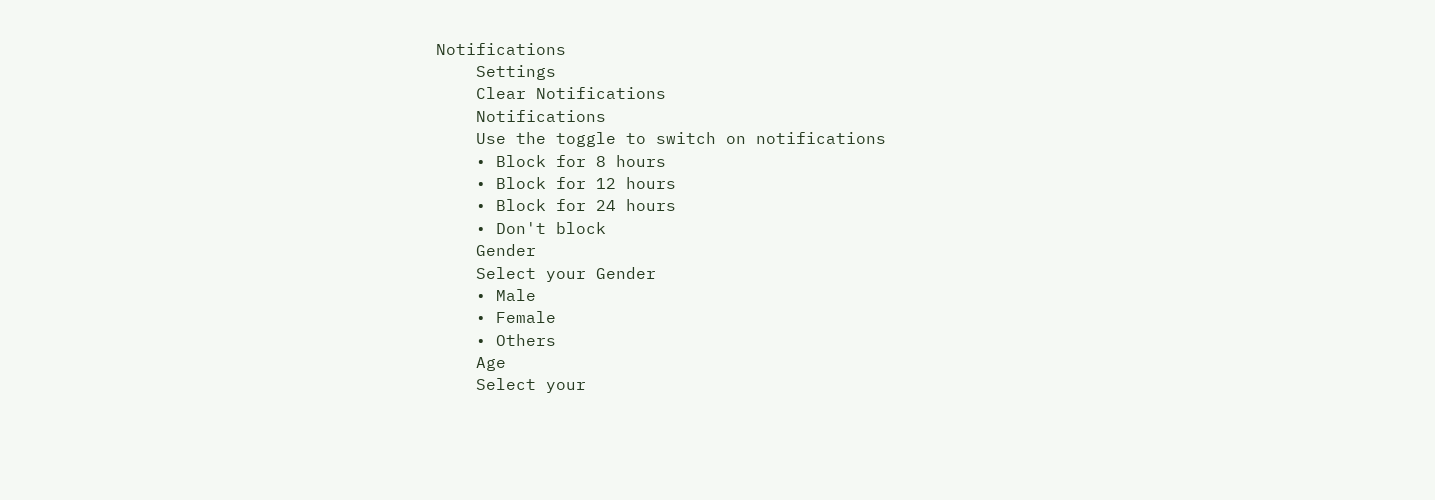Notifications
    Settings
    Clear Notifications
    Notifications
    Use the toggle to switch on notifications
    • Block for 8 hours
    • Block for 12 hours
    • Block for 24 hours
    • Don't block
    Gender
    Select your Gender
    • Male
    • Female
    • Others
    Age
    Select your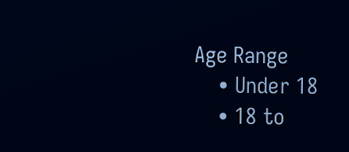Age Range
    • Under 18
    • 18 to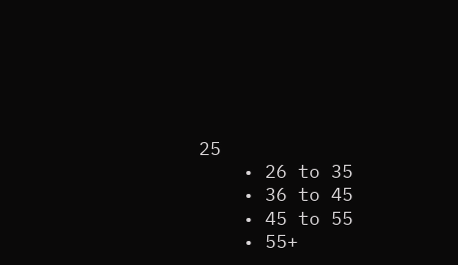25
    • 26 to 35
    • 36 to 45
    • 45 to 55
    • 55+